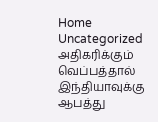Home Uncategorized அதிகரிக்கும் வெப்பத்தால் இந்தியாவுக்கு ஆபத்து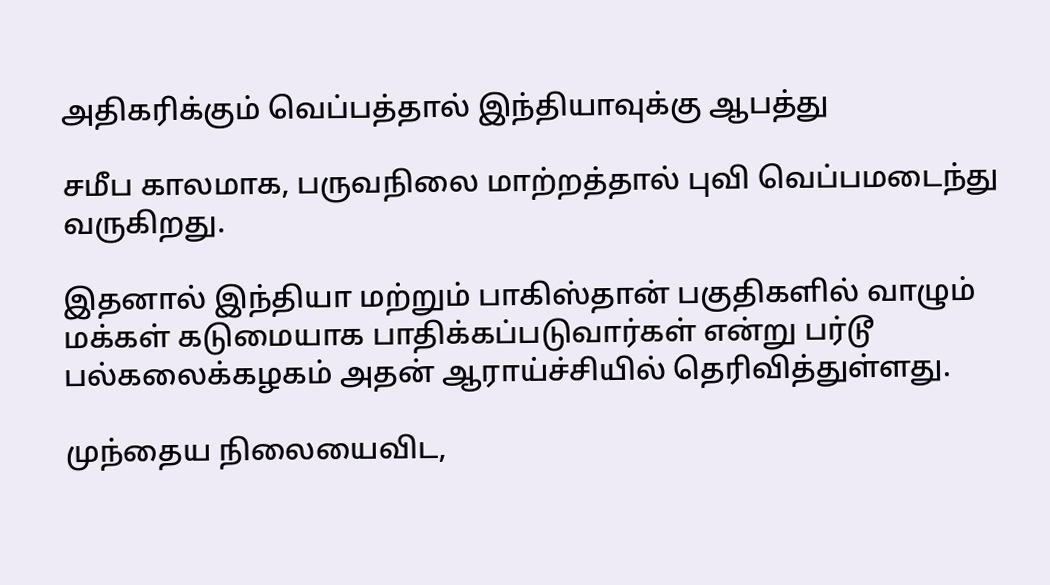அதிகரிக்கும் வெப்பத்தால் இந்தியாவுக்கு ஆபத்து

சமீப காலமாக, பருவநிலை மாற்றத்தால் புவி வெப்பமடைந்து வருகிறது.

இதனால் இந்தியா மற்றும் பாகிஸ்தான் பகுதிகளில் வாழும் மக்கள் கடுமையாக பாதிக்கப்படுவார்கள் என்று பர்டூ பல்கலைக்கழகம் அதன் ஆராய்ச்சியில் தெரிவித்துள்ளது.

முந்தைய நிலையைவிட,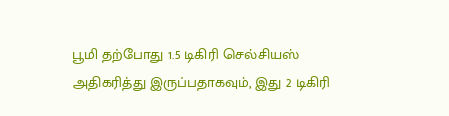பூமி தற்போது 1.5 டிகிரி செல்சியஸ் அதிகரித்து இருப்பதாகவும், இது 2 டிகிரி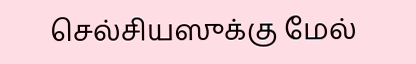செல்சியஸுக்கு மேல்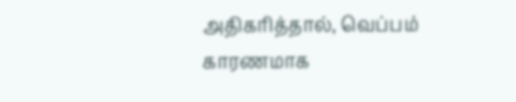அதிகரித்தால், வெப்பம் காரணமாக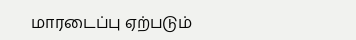மாரடைப்பு ஏற்படும்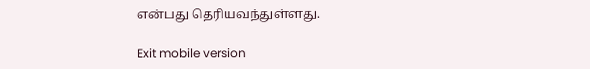என்பது தெரியவந்துள்ளது.

Exit mobile version